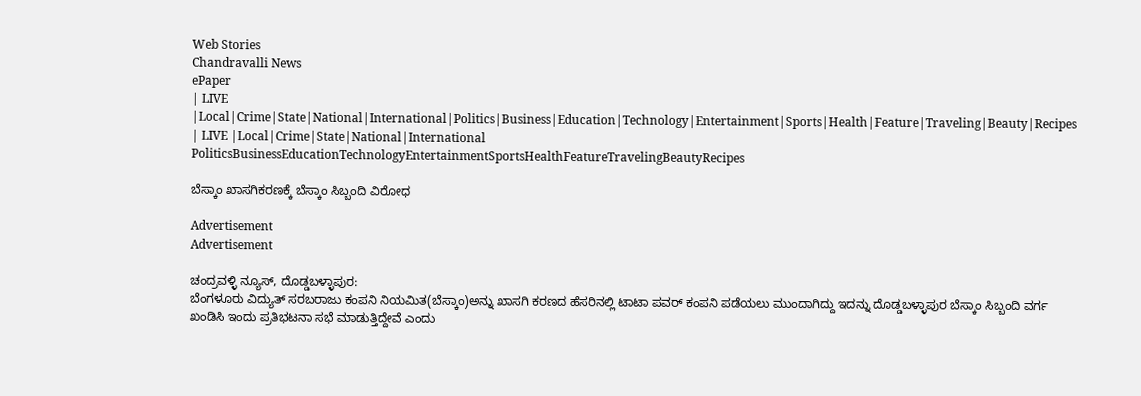Web Stories
Chandravalli News
ePaper
| LIVE |Local|Crime|State|National|International|Politics|Business|Education|Technology|Entertainment|Sports|Health|Feature|Traveling|Beauty|Recipes
| LIVE |Local|Crime|State|National|International
PoliticsBusinessEducationTechnologyEntertainmentSportsHealthFeatureTravelingBeautyRecipes

ಬೆಸ್ಕಾಂ ಖಾಸಗಿಕರಣಕ್ಕೆ ಬೆಸ್ಕಾಂ ಸಿಬ್ಬಂದಿ ವಿರೋಧ

Advertisement
Advertisement

ಚಂದ್ರವಳ್ಳಿ ನ್ಯೂಸ್, ದೊಡ್ಡಬಳ್ಳಾಪುರ:
ಬೆಂಗಳೂರು ವಿದ್ಯುತ್ ಸರಬರಾಜು ಕಂಪನಿ ನಿಯಮಿತ(ಬೆಸ್ಕಾಂ)ಅನ್ನು ಖಾಸಗಿ ಕರಣದ ಹೆಸರಿನಲ್ಲಿ ಟಾಟಾ ಪವರ್ ಕಂಪನಿ ಪಡೆಯಲು ಮುಂದಾಗಿದ್ದು ಇದನ್ನು ದೊಡ್ಡಬಳ್ಳಾಪುರ ಬೆಸ್ಕಾಂ ಸಿಬ್ಬಂದಿ ವರ್ಗ ಖಂಡಿಸಿ ಇಂದು ಪ್ರತಿಭಟನಾ ಸಭೆ ಮಾಡುತ್ತಿದ್ದೇವೆ ಎಂದು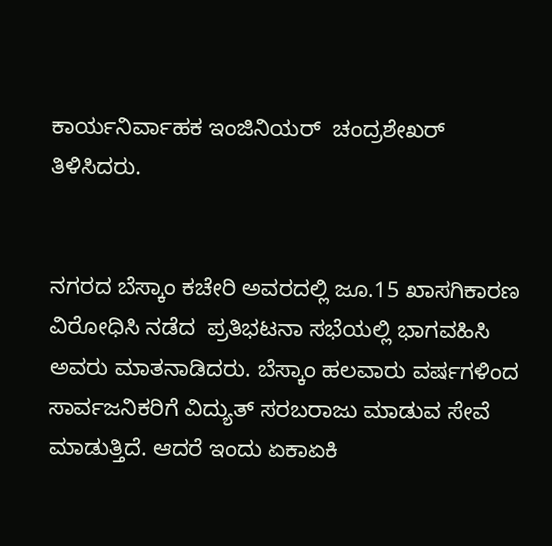ಕಾರ್ಯನಿರ್ವಾಹಕ ಇಂಜಿನಿಯರ್  ಚಂದ್ರಶೇಖರ್ ತಿಳಿಸಿದರು.


ನಗರದ ಬೆಸ್ಕಾಂ ಕಚೇರಿ ಅವರದಲ್ಲಿ ಜೂ.15 ಖಾಸಗಿಕಾರಣ ವಿರೋಧಿಸಿ ನಡೆದ  ಪ್ರತಿಭಟನಾ ಸಭೆಯಲ್ಲಿ ಭಾಗವಹಿಸಿ ಅವರು ಮಾತನಾಡಿದರು. ಬೆಸ್ಕಾಂ ಹಲವಾರು ವರ್ಷಗಳಿಂದ ಸಾರ್ವಜನಿಕರಿಗೆ ವಿದ್ಯುತ್ ಸರಬರಾಜು ಮಾಡುವ ಸೇವೆ ಮಾಡುತ್ತಿದೆ. ಆದರೆ ಇಂದು ಏಕಾಏಕಿ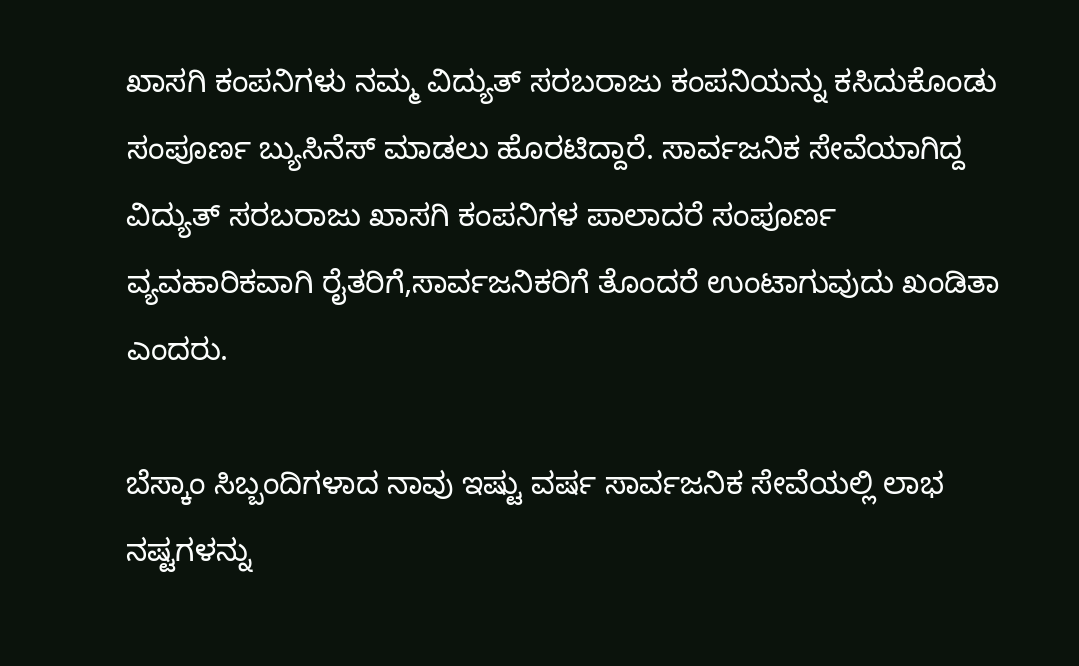ಖಾಸಗಿ ಕಂಪನಿಗಳು ನಮ್ಮ ವಿದ್ಯುತ್ ಸರಬರಾಜು ಕಂಪನಿಯನ್ನು ಕಸಿದುಕೊಂಡು ಸಂಪೂರ್ಣ ಬ್ಯುಸಿನೆಸ್ ಮಾಡಲು ಹೊರಟಿದ್ದಾರೆ. ಸಾರ್ವಜನಿಕ ಸೇವೆಯಾಗಿದ್ದ ವಿದ್ಯುತ್ ಸರಬರಾಜು ಖಾಸಗಿ ಕಂಪನಿಗಳ ಪಾಲಾದರೆ ಸಂಪೂರ್ಣ ವ್ಯವಹಾರಿಕವಾಗಿ ರೈತರಿಗೆ,ಸಾರ್ವಜನಿಕರಿಗೆ ತೊಂದರೆ ಉಂಟಾಗುವುದು ಖಂಡಿತಾ ಎಂದರು.

ಬೆಸ್ಕಾಂ ಸಿಬ್ಬಂದಿಗಳಾದ ನಾವು ಇಷ್ಟು ವರ್ಷ ಸಾರ್ವಜನಿಕ ಸೇವೆಯಲ್ಲಿ ಲಾಭ ನಷ್ಟಗಳನ್ನು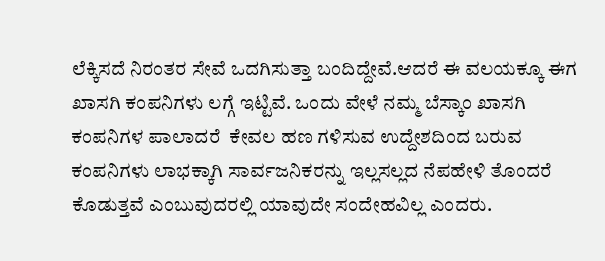ಲೆಕ್ಕಿಸದೆ ನಿರಂತರ ಸೇವೆ ಒದಗಿಸುತ್ತಾ ಬಂದಿದ್ದೇವೆ.ಆದರೆ ಈ ವಲಯಕ್ಕೂ ಈಗ ಖಾಸಗಿ ಕಂಪನಿಗಳು ಲಗ್ಗೆ ಇಟ್ಟಿವೆ. ಒಂದು ವೇಳೆ ನಮ್ಮ ಬೆಸ್ಕಾಂ ಖಾಸಗಿ ಕಂಪನಿಗಳ ಪಾಲಾದರೆ  ಕೇವಲ ಹಣ ಗಳಿಸುವ ಉದ್ದೇಶದಿಂದ ಬರುವ ಕಂಪನಿಗಳು ಲಾಭಕ್ಕಾಗಿ ಸಾರ್ವಜನಿಕರನ್ನು ಇಲ್ಲಸಲ್ಲದ ನೆಪಹೇಳಿ ತೊಂದರೆ ಕೊಡುತ್ತವೆ ಎಂಬುವುದರಲ್ಲಿ ಯಾವುದೇ ಸಂದೇಹವಿಲ್ಲ ಎಂದರು.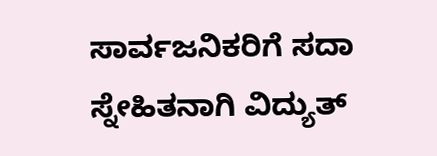ಸಾರ್ವಜನಿಕರಿಗೆ ಸದಾ ಸ್ನೇಹಿತನಾಗಿ ವಿದ್ಯುತ್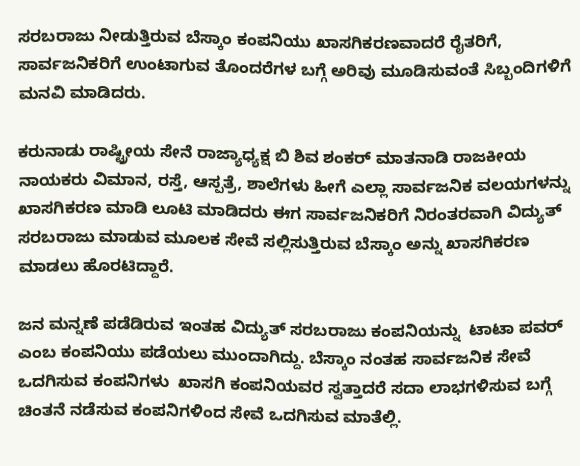ಸರಬರಾಜು ನೀಡುತ್ತಿರುವ ಬೆಸ್ಕಾಂ ಕಂಪನಿಯು ಖಾಸಗಿಕರಣವಾದರೆ ರೈತರಿಗೆ, ಸಾರ್ವಜನಿಕರಿಗೆ ಉಂಟಾಗುವ ತೊಂದರೆಗಳ ಬಗ್ಗೆ ಅರಿವು ಮೂಡಿಸುವಂತೆ ಸಿಬ್ಬಂದಿಗಳಿಗೆ ಮನವಿ ಮಾಡಿದರು.

ಕರುನಾಡು ರಾಷ್ಟ್ರೀಯ ಸೇನೆ ರಾಜ್ಯಾಧ್ಯಕ್ಷ ಬಿ ಶಿವ ಶಂಕರ್ ಮಾತನಾಡಿ ರಾಜಕೀಯ ನಾಯಕರು ವಿಮಾನ, ರಸ್ತೆ, ಆಸ್ಪತ್ರೆ, ಶಾಲೆಗಳು ಹೀಗೆ ಎಲ್ಲಾ ಸಾರ್ವಜನಿಕ ವಲಯಗಳನ್ನು ಖಾಸಗಿಕರಣ ಮಾಡಿ ಲೂಟಿ ಮಾಡಿದರು ಈಗ ಸಾರ್ವಜನಿಕರಿಗೆ ನಿರಂತರವಾಗಿ ವಿದ್ಯುತ್ ಸರಬರಾಜು ಮಾಡುವ ಮೂಲಕ ಸೇವೆ ಸಲ್ಲಿಸುತ್ತಿರುವ ಬೆಸ್ಕಾಂ ಅನ್ನು ಖಾಸಗಿಕರಣ ಮಾಡಲು ಹೊರಟಿದ್ದಾರೆ.

ಜನ ಮನ್ನಣೆ ಪಡೆಡಿರುವ ಇಂತಹ ವಿದ್ಯುತ್ ಸರಬರಾಜು ಕಂಪನಿಯನ್ನು  ಟಾಟಾ ಪವರ್  ಎಂಬ ಕಂಪನಿಯು ಪಡೆಯಲು ಮುಂದಾಗಿದ್ದು. ಬೆಸ್ಕಾಂ ನಂತಹ ಸಾರ್ವಜನಿಕ ಸೇವೆ ಒದಗಿಸುವ ಕಂಪನಿಗಳು  ಖಾಸಗಿ ಕಂಪನಿಯವರ ಸ್ವತ್ತಾದರೆ ಸದಾ ಲಾಭಗಳಿಸುವ ಬಗ್ಗೆ ಚಿಂತನೆ ನಡೆಸುವ ಕಂಪನಿಗಳಿಂದ ಸೇವೆ ಒದಗಿಸುವ ಮಾತೆಲ್ಲಿ.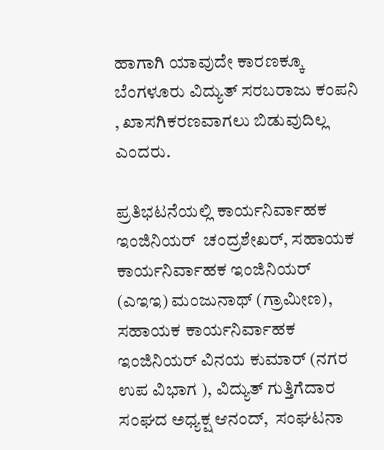ಹಾಗಾಗಿ ಯಾವುದೇ ಕಾರಣಕ್ಕೂ ಬೆಂಗಳೂರು ವಿದ್ಯುತ್ ಸರಬರಾಜು ಕಂಪನಿ , ಖಾಸಗಿಕರಣವಾಗಲು ಬಿಡುವುದಿಲ್ಲ ಎಂದರು.

ಪ್ರತಿಭಟನೆಯಲ್ಲಿ ಕಾರ್ಯನಿರ್ವಾಹಕ ಇಂಜಿನಿಯರ್  ಚಂದ್ರಶೇಖರ್, ಸಹಾಯಕ ಕಾರ್ಯನಿರ್ವಾಹಕ ಇಂಜಿನಿಯರ್ (ಎಇಇ) ಮಂಜುನಾಥ್ (ಗ್ರಾಮೀಣ),  ಸಹಾಯಕ ಕಾರ್ಯನಿರ್ವಾಹಕ ಇಂಜಿನಿಯರ್ ವಿನಯ ಕುಮಾರ್ (ನಗರ ಉಪ ವಿಭಾಗ ), ವಿದ್ಯುತ್ ಗುತ್ತಿಗೆದಾರ ಸಂಘದ ಅಧ್ಯಕ್ಷ ಆನಂದ್,  ಸಂಘಟನಾ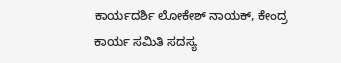ಕಾರ್ಯದರ್ಶಿ ಲೋಕೇಶ್ ನಾಯಕ್, ಕೇಂದ್ರ ಕಾರ್ಯ ಸಮಿತಿ ಸದಸ್ಯ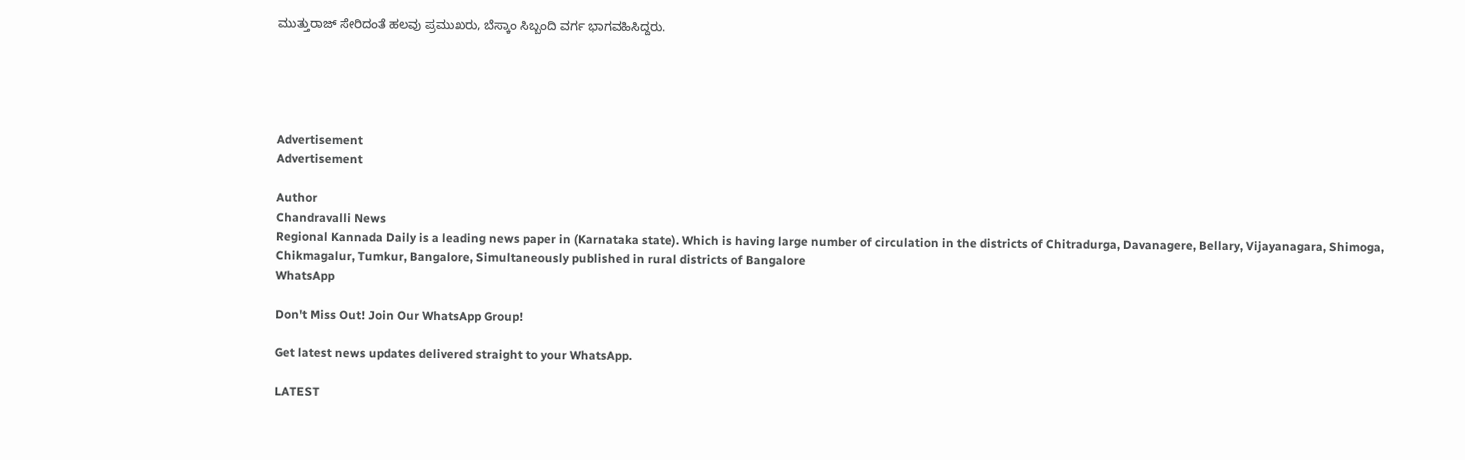ಮುತ್ತುರಾಜ್ ಸೇರಿದಂತೆ ಹಲವು ಪ್ರಮುಖರು, ಬೆಸ್ಕಾಂ ಸಿಬ್ಬಂದಿ ವರ್ಗ ಭಾಗವಹಿಸಿದ್ದರು.





Advertisement
Advertisement

Author
Chandravalli News
Regional Kannada Daily is a leading news paper in (Karnataka state). Which is having large number of circulation in the districts of Chitradurga, Davanagere, Bellary, Vijayanagara, Shimoga, Chikmagalur, Tumkur, Bangalore, Simultaneously published in rural districts of Bangalore
WhatsApp

Don't Miss Out! Join Our WhatsApp Group!

Get latest news updates delivered straight to your WhatsApp.

LATEST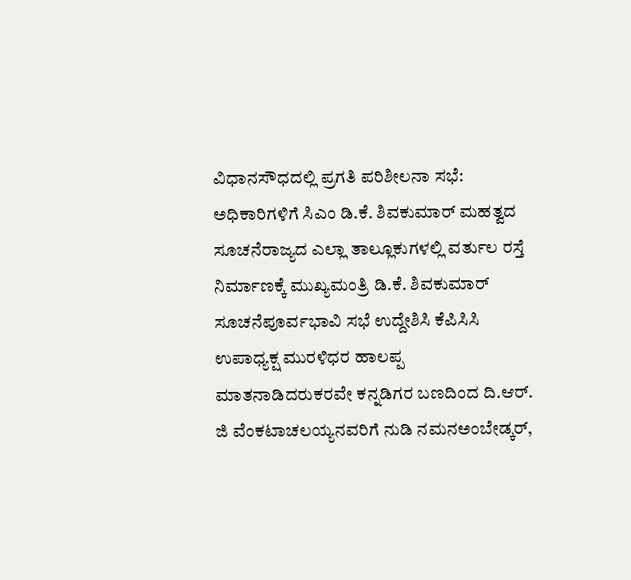ವಿಧಾನಸೌಧದಲ್ಲಿ ಪ್ರಗತಿ ಪರಿಶೀಲನಾ ಸಭೆ: ಅಧಿಕಾರಿಗಳಿಗೆ ಸಿಎಂ ಡಿ.ಕೆ. ಶಿವಕುಮಾರ್ ಮಹತ್ವದ ಸೂಚನೆರಾಜ್ಯದ ಎಲ್ಲಾ ತಾಲ್ಲೂಕುಗಳಲ್ಲಿ ವರ್ತುಲ ರಸ್ತೆ ನಿರ್ಮಾಣಕ್ಕೆ ಮುಖ್ಯಮಂತ್ರಿ ಡಿ.ಕೆ. ಶಿವಕುಮಾರ್‌ ಸೂಚನೆಪೂರ್ವಭಾವಿ ಸಭೆ ಉದ್ದೇಶಿಸಿ ಕೆಪಿಸಿಸಿ ಉಪಾಧ್ಯಕ್ಷ ಮುರಳಿಧರ ಹಾಲಪ್ಪ ಮಾತನಾಡಿದರುಕರವೇ ಕನ್ನಡಿಗರ ಬಣದಿಂದ ದಿ.ಆರ್. ಜಿ ವೆಂಕಟಾಚಲಯ್ಯನವರಿಗೆ ನುಡಿ ನಮನಅಂಬೇಡ್ಕರ್,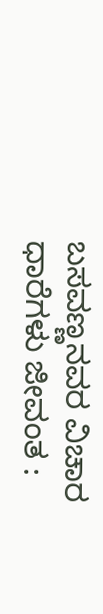ಬಸವಣ್ಣನವರ ವಿಚಾರ ಧಾರೆಗಳು ಜೀವಂತ :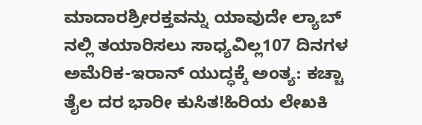ಮಾದಾರಶ್ರೀರಕ್ತವನ್ನು ಯಾವುದೇ ಲ್ಯಾಬ್ ನಲ್ಲಿ ತಯಾರಿಸಲು ಸಾಧ್ಯವಿಲ್ಲ107 ದಿನಗಳ ಅಮೆರಿಕ-ಇರಾನ್ ಯುದ್ಧಕ್ಕೆ ಅಂತ್ಯ: ಕಚ್ಚಾ ತೈಲ ದರ ಭಾರೀ ಕುಸಿತ!ಹಿರಿಯ ಲೇಖಕಿ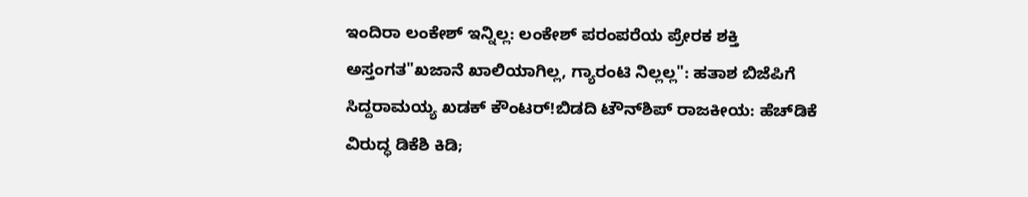ಇಂದಿರಾ ಲಂಕೇಶ್ ಇನ್ನಿಲ್ಲ: ಲಂಕೇಶ್ ಪರಂಪರೆಯ ಪ್ರೇರಕ ಶಕ್ತಿ ಅಸ್ತಂಗತ"ಖಜಾನೆ ಖಾಲಿಯಾಗಿಲ್ಲ, ಗ್ಯಾರಂಟಿ ನಿಲ್ಲಲ್ಲ": ಹತಾಶ ಬಿಜೆಪಿಗೆ ಸಿದ್ದರಾಮಯ್ಯ ಖಡಕ್ ಕೌಂಟರ್!ಬಿಡದಿ ಟೌನ್‌ಶಿಪ್ ರಾಜಕೀಯ: ಹೆಚ್‌ಡಿಕೆ ವಿರುದ್ಧ ಡಿಕೆಶಿ ಕಿಡಿ;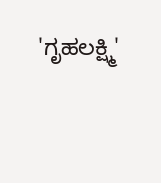'ಗೃಹಲಕ್ಷ್ಮಿ'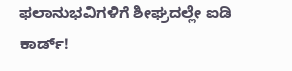ಫಲಾನುಭವಿಗಳಿಗೆ ಶೀಘ್ರದಲ್ಲೇ ಐಡಿ ಕಾರ್ಡ್!